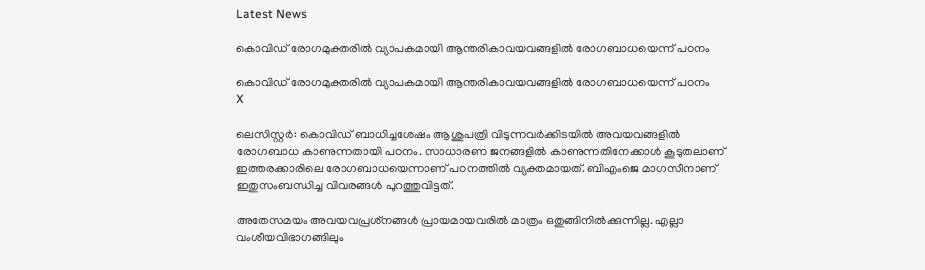Latest News

കൊവിഡ് രോഗമുക്തരില്‍ വ്യാപകമായി ആന്തരികാവയവങ്ങളില്‍ രോഗബാധയെന്ന് പഠനം

കൊവിഡ് രോഗമുക്തരില്‍ വ്യാപകമായി ആന്തരികാവയവങ്ങളില്‍ രോഗബാധയെന്ന് പഠനം
X

ലെസിസ്റ്റര്‍: കൊവിഡ് ബാധിച്ചശേഷം ആശുപത്രി വിടുന്നവര്‍ക്കിടയില്‍ അവയവങ്ങളില്‍ രോഗബാധ കാണുന്നതായി പഠനം. സാധാരണ ജനങ്ങളില്‍ കാണുന്നതിനേക്കാള്‍ കൂടുതലാണ് ഇത്തരക്കാരിലെ രോഗബാധയെന്നാണ് പഠനത്തില്‍ വ്യക്തമായത്. ബിഎംജെ മാഗസീനാണ് ഇതുസംബന്ധിച്ച വിവരങ്ങള്‍ പുറത്തുവിട്ടത്.

അതേസമയം അവയവപ്രശ്‌നങ്ങള്‍ പ്രായമായവരില്‍ മാത്രം ഒതുങ്ങിനില്‍ക്കുന്നില്ല. എല്ലാ വംശീയവിഭാഗങ്ങിലും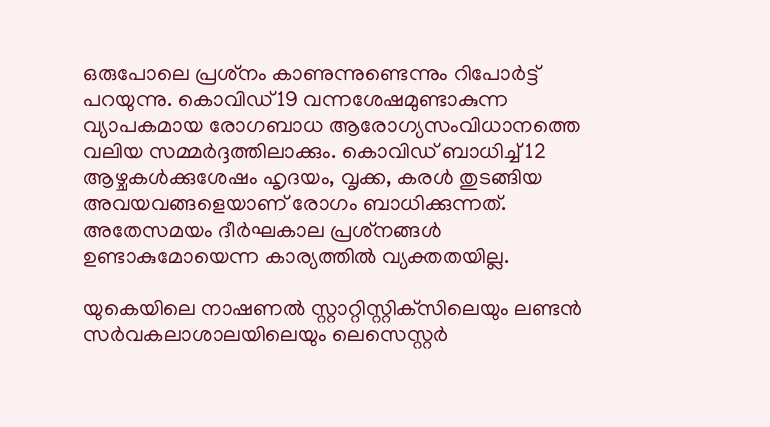ഒരുപോലെ പ്രശ്‌നം കാണുന്നുണ്ടെന്നും റിപോര്‍ട്ട് പറയുന്നു. കൊവിഡ്19 വന്നശേഷമുണ്ടാകുന്ന വ്യാപകമായ രോഗബാധ ആരോഗ്യസംവിധാനത്തെ വലിയ സമ്മര്‍ദ്ദത്തിലാക്കും. കൊവിഡ് ബാധിച്ച് 12 ആഴ്ചകള്‍ക്കുശേഷം ഹൃദയം, വൃക്ക, കരള്‍ തുടങ്ങിയ അവയവങ്ങളെയാണ് രോഗം ബാധിക്കുന്നത്. അതേസമയം ദീര്‍ഘകാല പ്രശ്‌നങ്ങള്‍ ഉണ്ടാകുമോയെന്ന കാര്യത്തില്‍ വ്യക്തതയില്ല.

യുകെയിലെ നാഷണല്‍ സ്റ്റാറ്റിസ്റ്റിക്‌സിലെയും ലണ്ടന്‍ സര്‍വകലാശാലയിലെയും ലെസെസ്റ്റര്‍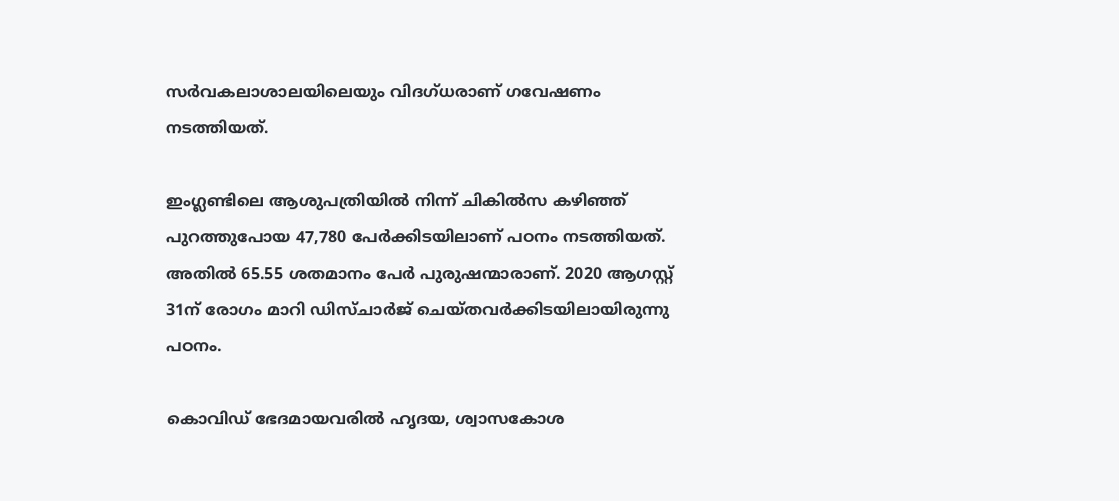സര്‍വകലാശാലയിലെയും വിദഗ്ധരാണ് ഗവേഷണം നടത്തിയത്.

ഇംഗ്ലണ്ടിലെ ആശുപത്രിയില്‍ നിന്ന് ചികില്‍സ കഴിഞ്ഞ് പുറത്തുപോയ 47,780 പേര്‍ക്കിടയിലാണ് പഠനം നടത്തിയത്. അതില്‍ 65.55 ശതമാനം പേര്‍ പുരുഷന്മാരാണ്. 2020 ആഗസ്റ്റ് 31ന് രോഗം മാറി ഡിസ്ചാര്‍ജ് ചെയ്തവര്‍ക്കിടയിലായിരുന്നു പഠനം.

കൊവിഡ് ഭേദമായവരില്‍ ഹൃദയ, ശ്വാസകോശ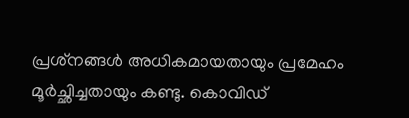പ്രശ്‌നങ്ങള്‍ അധികമായതായും പ്രമേഹം മൂര്‍ച്ഛിച്ചതായും കണ്ടു. കൊവിഡ്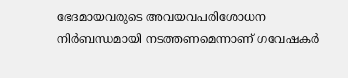ഭേദമായവരുടെ അവയവപരിശോധന നിര്‍ബന്ധമായി നടത്തണമെന്നാണ് ഗവേഷകര്‍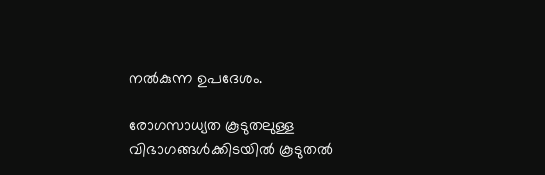നല്‍കുന്ന ഉപദേശം.

രോഗസാധ്യത കൂടുതലുള്ള വിഭാഗങ്ങള്‍ക്കിടയില്‍ കൂടുതല്‍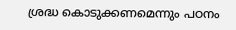ശ്രദ്ധ കൊടുക്കണമെന്നും പഠനം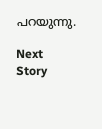പറയുന്നു.

Next Story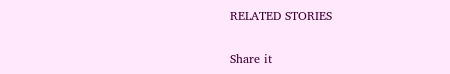RELATED STORIES

Share it